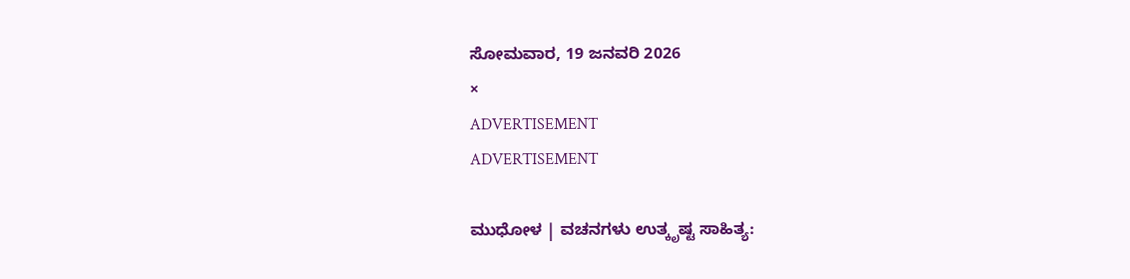ಸೋಮವಾರ, 19 ಜನವರಿ 2026
×
ADVERTISEMENT
ADVERTISEMENT

ಮುಧೋಳ | ವಚನಗಳು ಉತ್ಕೃಷ್ಟ ಸಾಹಿತ್ಯ: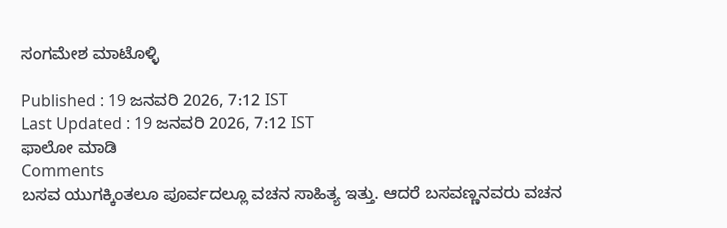ಸಂಗಮೇಶ ಮಾಟೊಳ್ಳಿ

Published : 19 ಜನವರಿ 2026, 7:12 IST
Last Updated : 19 ಜನವರಿ 2026, 7:12 IST
ಫಾಲೋ ಮಾಡಿ
Comments
ಬಸವ ಯುಗಕ್ಕಿಂತಲೂ ಪೂರ್ವದಲ್ಲೂ ವಚನ ಸಾಹಿತ್ಯ ಇತ್ತು. ಆದರೆ ಬಸವಣ್ಣನವರು ವಚನ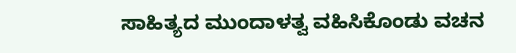ಸಾಹಿತ್ಯದ ಮುಂದಾಳತ್ವ ವಹಿಸಿಕೊಂಡು ವಚನ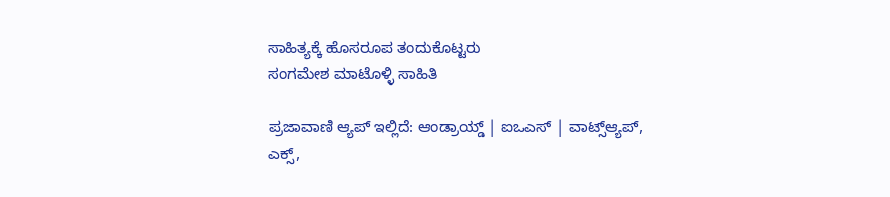ಸಾಹಿತ್ಯಕ್ಕೆ‌ ಹೊಸರೂಪ ತಂದುಕೊಟ್ಟರು
ಸಂಗಮೇಶ ಮಾಟೊಳ್ಳಿ ಸಾಹಿತಿ

ಪ್ರಜಾವಾಣಿ ಆ್ಯಪ್ ಇಲ್ಲಿದೆ: ಆಂಡ್ರಾಯ್ಡ್ | ಐಒಎಸ್ | ವಾಟ್ಸ್ಆ್ಯಪ್, ಎಕ್ಸ್,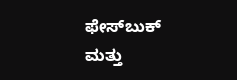ಫೇಸ್‌ಬುಕ್ ಮತ್ತು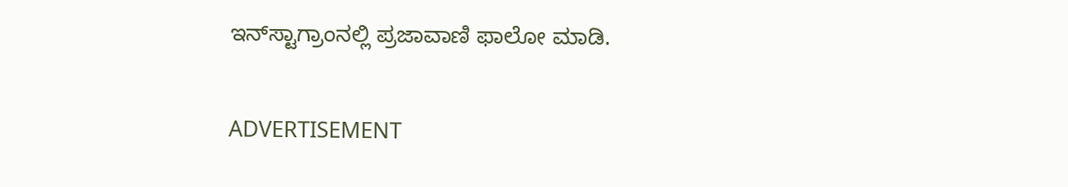ಇನ್‌ಸ್ಟಾಗ್ರಾಂನಲ್ಲಿ ಪ್ರಜಾವಾಣಿ ಫಾಲೋ ಮಾಡಿ.

ADVERTISEMENT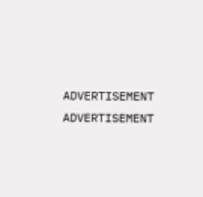ADVERTISEMENT
ADVERTISEMENT